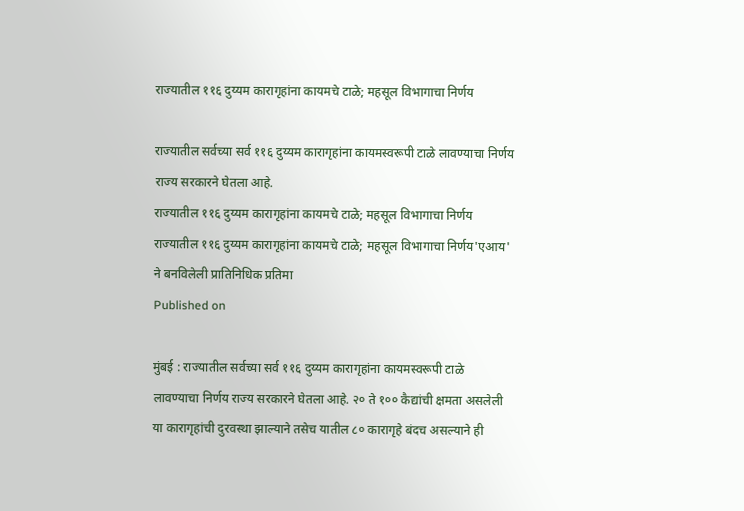राज्यातील ११६ दुय्यम कारागृहांना कायमचे टाळे; महसूल विभागाचा निर्णय

राज्यातील सर्वच्या सर्व ११६ दुय्यम कारागृहांना कायमस्वरूपी टाळे लावण्याचा निर्णय राज्य सरकारने घेतला आहे.
राज्यातील ११६ दुय्यम कारागृहांना कायमचे टाळे; महसूल विभागाचा निर्णय
राज्यातील ११६ दुय्यम कारागृहांना कायमचे टाळे; महसूल विभागाचा निर्णय'एआय' ने बनविलेली प्रातिनिधिक प्रतिमा
Published on

मुंबई : राज्यातील सर्वच्या सर्व ११६ दुय्यम कारागृहांना कायमस्वरूपी टाळे लावण्याचा निर्णय राज्य सरकारने घेतला आहे. २० ते १०० कैद्यांची क्षमता असलेली या कारागृहांची दुरवस्था झाल्याने तसेच यातील ८० कारागृहे बंदच असल्याने ही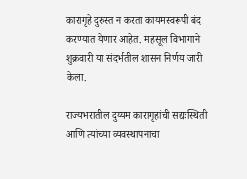कारागृहे दुरुस्त न करता कायमस्वरूपी बंद करण्यात येणार आहेत. महसूल विभागाने शुक्रवारी या संदर्भतील शासन निर्णय जारी केला.

राज्यभरातील दुय्यम कारागृहांची सद्यःस्थिती आणि त्यांच्या व्यवस्थापनाचा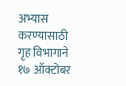अभ्यास करण्यासाठी गृह विभागाने १७ ऑक्टोबर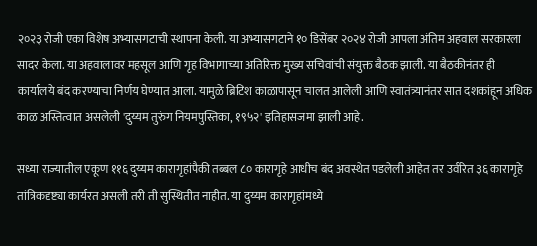२०२३ रोजी एका विशेष अभ्यासगटाची स्थापना केली. या अभ्यासगटाने १० डिसेंबर २०२४ रोजी आपला अंतिम अहवाल सरकारला सादर केला. या अहवालावर महसूल आणि गृह विभागाच्या अतिरिक्त मुख्य सचिवांची संयुक्त बैठक झाली. या बैठकीनंतर ही कार्यालये बंद करण्याचा निर्णय घेण्यात आला. यामुळे ब्रिटिश काळापासून चालत आलेली आणि स्वातंत्र्यानंतर सात दशकांहून अधिक काळ अस्तित्वात असलेली 'दुय्यम तुरुंग नियमपुस्तिका, १९५२' इतिहासजमा झाली आहे.

सध्या राज्यातील एकूण ११६ दुय्यम कारागृहांपैकी तब्बल ८० कारागृहे आधीच बंद अवस्थेत पडलेली आहेत तर उर्वरित ३६ कारागृहे तांत्रिकदृष्ट्या कार्यरत असली तरी ती सुस्थितीत नाहीत. या दुय्यम कारागृहांमध्ये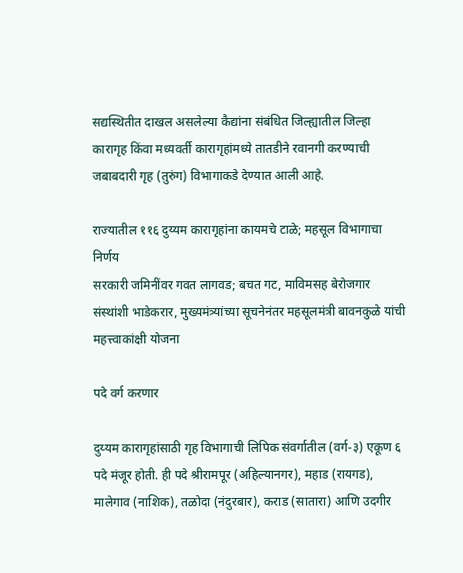सद्यस्थितीत दाखल असलेल्या कैद्यांना संबंधित जिल्ह्यातील जिल्हा कारागृह किंवा मध्यवर्ती कारागृहांमध्ये तातडीने रवानगी करण्याची जबाबदारी गृह (तुरुंग) विभागाकडे देण्यात आली आहे.

राज्यातील ११६ दुय्यम कारागृहांना कायमचे टाळे; महसूल विभागाचा निर्णय
सरकारी जमिनींवर गवत लागवड; बचत गट, माविमसह बेरोजगार संस्थांशी भाडेकरार, मुख्यमंत्र्यांच्या सूचनेनंतर महसूलमंत्री बावनकुळे यांची महत्त्वाकांक्षी योजना

पदे वर्ग करणार

दुय्यम कारागृहांसाठी गृह विभागाची लिपिक संवर्गातील (वर्ग-३) एकूण ६ पदे मंजूर होती. ही पदे श्रीरामपूर (अहिल्यानगर), महाड (रायगड), मालेगाव (नाशिक), तळोदा (नंदुरबार), कराड (सातारा) आणि उदगीर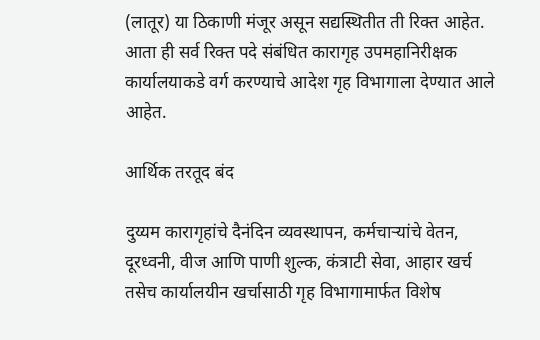(लातूर) या ठिकाणी मंजूर असून सद्यस्थितीत ती रिक्त आहेत. आता ही सर्व रिक्त पदे संबंधित कारागृह उपमहानिरीक्षक कार्यालयाकडे वर्ग करण्याचे आदेश गृह विभागाला देण्यात आले आहेत.

आर्थिक तरतूद बंद

दुय्यम कारागृहांचे दैनंदिन व्यवस्थापन, कर्मचाऱ्यांचे वेतन, दूरध्वनी, वीज आणि पाणी शुल्क, कंत्राटी सेवा, आहार खर्च तसेच कार्यालयीन खर्चासाठी गृह विभागामार्फत विशेष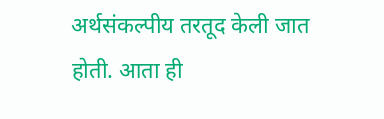अर्थसंकल्पीय तरतूद केली जात होती. आता ही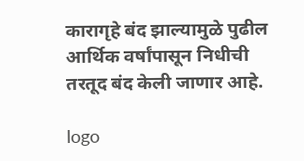कारागृहे बंद झाल्यामुळे पुढील आर्थिक वर्षांपासून निधीची तरतूद बंद केली जाणार आहे.

logo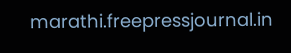marathi.freepressjournal.in